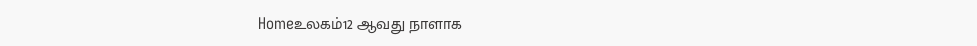Homeஉலகம்12 ஆவது நாளாக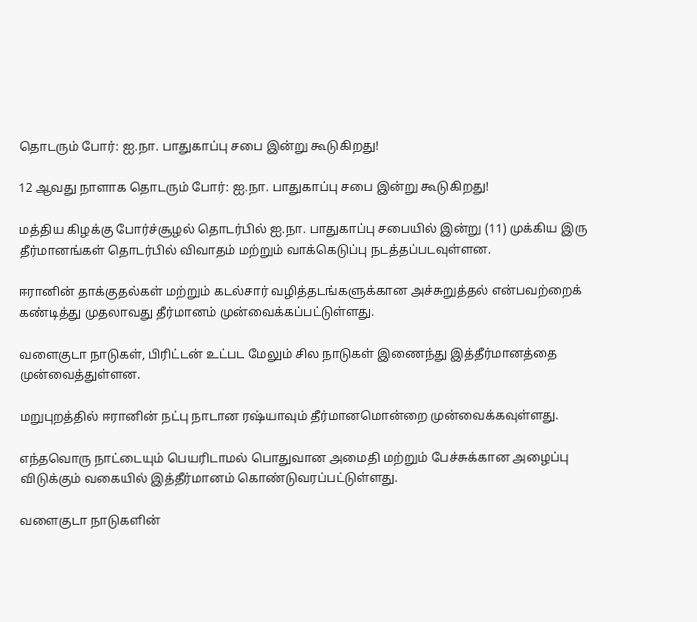தொடரும் போர்: ஐ.நா. பாதுகாப்பு சபை இன்று கூடுகிறது!

12 ஆவது நாளாக தொடரும் போர்: ஐ.நா. பாதுகாப்பு சபை இன்று கூடுகிறது!

மத்திய கிழக்கு போர்ச்சூழல் தொடர்பில் ஐ.நா. பாதுகாப்பு சபையில் இன்று (11) முக்கிய இரு தீர்மானங்கள் தொடர்பில் விவாதம் மற்றும் வாக்கெடுப்பு நடத்தப்படவுள்ளன.

ஈரானின் தாக்குதல்கள் மற்றும் கடல்சார் வழித்தடங்களுக்கான அச்சுறுத்தல் என்பவற்றைக் கண்டித்து முதலாவது தீர்மானம் முன்வைக்கப்பட்டுள்ளது.

வளைகுடா நாடுகள், பிரிட்டன் உட்பட மேலும் சில நாடுகள் இணைந்து இத்தீர்மானத்தை முன்வைத்துள்ளன.

மறுபுறத்தில் ஈரானின் நட்பு நாடான ரஷ்யாவும் தீர்மானமொன்றை முன்வைக்கவுள்ளது.

எந்தவொரு நாட்டையும் பெயரிடாமல் பொதுவான அமைதி மற்றும் பேச்சுக்கான அழைப்பு விடுக்கும் வகையில் இத்தீர்மானம் கொண்டுவரப்பட்டுள்ளது.

வளைகுடா நாடுகளின்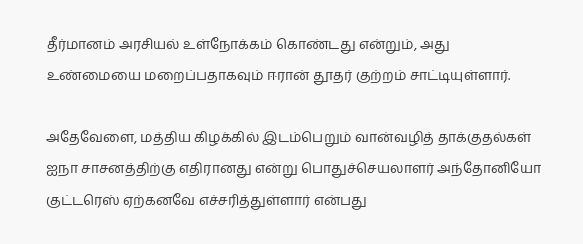தீர்மானம் அரசியல் உள்நோக்கம் கொண்டது என்றும், அது உண்மையை மறைப்பதாகவும் ஈரான் தூதர் குற்றம் சாட்டியுள்ளார்.

அதேவேளை, மத்திய கிழக்கில் இடம்பெறும் வான்வழித் தாக்குதல்கள் ஐநா சாசனத்திற்கு எதிரானது என்று பொதுச்செயலாளர் அந்தோனியோ குட்டரெஸ் ஏற்கனவே எச்சரித்துள்ளார் என்பது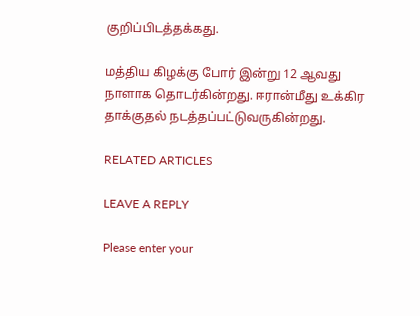குறிப்பிடத்தக்கது.

மத்திய கிழக்கு போர் இன்று 12 ஆவது நாளாக தொடர்கின்றது. ஈரான்மீது உக்கிர தாக்குதல் நடத்தப்பட்டுவருகின்றது.

RELATED ARTICLES

LEAVE A REPLY

Please enter your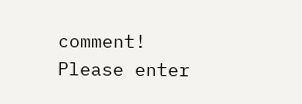comment!
Please enter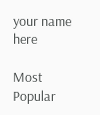your name here

Most Popular